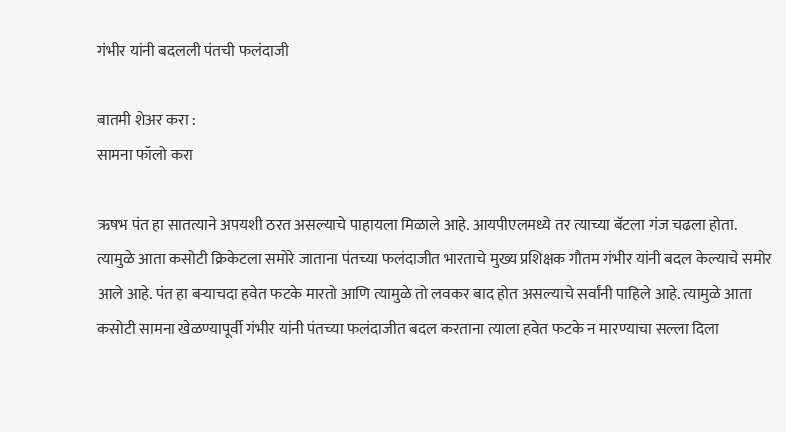गंभीर यांनी बदलली पंतची फलंदाजी

बातमी शेअर करा :
सामना फॉलो करा

ऋषभ पंत हा सातत्याने अपयशी ठरत असल्याचे पाहायला मिळाले आहे. आयपीएलमध्ये तर त्याच्या बॅटला गंज चढला होता. त्यामुळे आता कसोटी क्रिकेटला समोरे जाताना पंतच्या फलंदाजीत भारताचे मुख्य प्रशिक्षक गौतम गंभीर यांनी बदल केल्याचे समोर आले आहे. पंत हा बऱ्याचदा हवेत फटके मारतो आणि त्यामुळे तो लवकर बाद होत असल्याचे सर्वांनी पाहिले आहे. त्यामुळे आता कसोटी सामना खेळण्यापूर्वी गंभीर यांनी पंतच्या फलंदाजीत बदल करताना त्याला हवेत फटके न मारण्याचा सल्ला दिला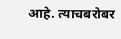आहे. त्याचबरोबर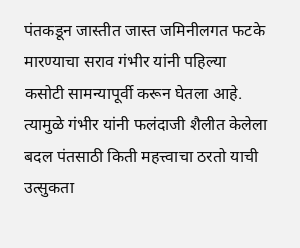पंतकडून जास्तीत जास्त जमिनीलगत फटके मारण्याचा सराव गंभीर यांनी पहिल्या कसोटी सामन्यापूर्वी करून घेतला आहे. त्यामुळे गंभीर यांनी फलंदाजी शैलीत केलेला बदल पंतसाठी किती महत्त्वाचा ठरतो याची उत्सुकता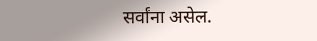सर्वांना असेल.